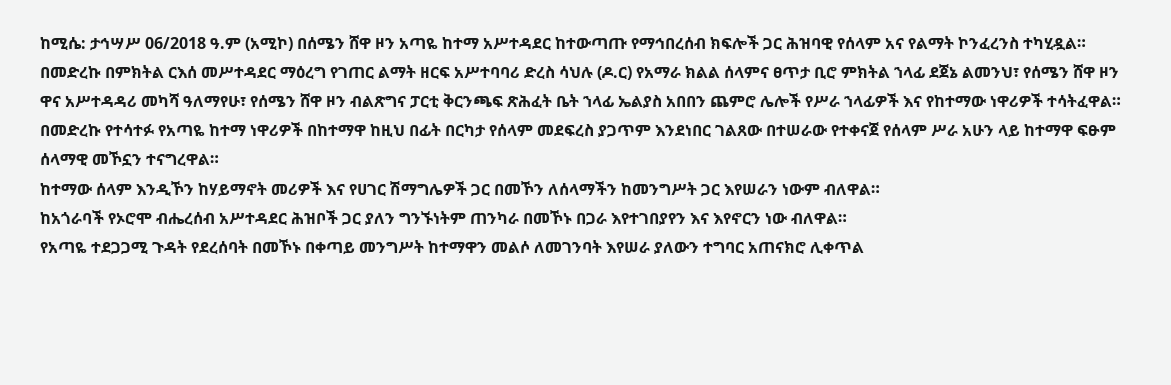ከሚሴ: ታኅሣሥ 06/2018 ዓ.ም (አሚኮ) በሰሜን ሸዋ ዞን አጣዬ ከተማ አሥተዳደር ከተውጣጡ የማኅበረሰብ ክፍሎች ጋር ሕዝባዊ የሰላም አና የልማት ኮንፈረንስ ተካሂዷል።
በመድረኩ በምክትል ርእሰ መሥተዳደር ማዕረግ የገጠር ልማት ዘርፍ አሥተባባሪ ድረስ ሳህሉ (ዶ.ር) የአማራ ክልል ሰላምና ፀጥታ ቢሮ ምክትል ኀላፊ ደጀኔ ልመንህ፣ የሰሜን ሸዋ ዞን ዋና አሥተዳዳሪ መካሻ ዓለማየሁ፣ የሰሜን ሸዋ ዞን ብልጽግና ፓርቲ ቅርንጫፍ ጽሕፈት ቤት ኀላፊ ኤልያስ አበበን ጨምሮ ሌሎች የሥራ ኀላፊዎች እና የከተማው ነዋሪዎች ተሳትፈዋል።
በመድረኩ የተሳተፉ የአጣዬ ከተማ ነዋሪዎች በከተማዋ ከዚህ በፊት በርካታ የሰላም መደፍረስ ያጋጥም እንደነበር ገልጸው በተሠራው የተቀናጀ የሰላም ሥራ አሁን ላይ ከተማዋ ፍፁም ሰላማዊ መኾኗን ተናግረዋል።
ከተማው ሰላም እንዲኾን ከሃይማኖት መሪዎች እና የሀገር ሽማግሌዎች ጋር በመኾን ለሰላማችን ከመንግሥት ጋር እየሠራን ነውም ብለዋል።
ከአጎራባች የኦሮሞ ብሔረሰብ አሥተዳደር ሕዝቦች ጋር ያለን ግንኙነትም ጠንካራ በመኾኑ በጋራ እየተገበያየን እና እየኖርን ነው ብለዋል።
የአጣዬ ተደጋጋሚ ጉዳት የደረሰባት በመኾኑ በቀጣይ መንግሥት ከተማዋን መልሶ ለመገንባት እየሠራ ያለውን ተግባር አጠናክሮ ሊቀጥል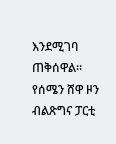እንደሚገባ ጠቅሰዋል።
የሰሜን ሸዋ ዞን ብልጽግና ፓርቲ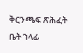ቅርንጫፍ ጽሕፈት ቤት ኀላፊ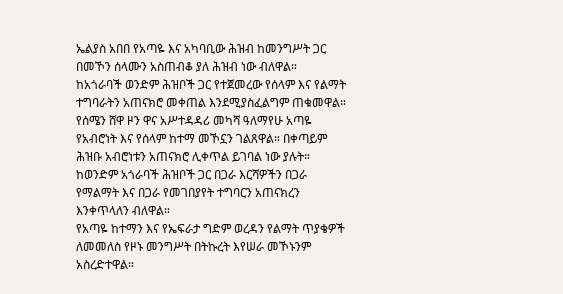ኤልያስ አበበ የአጣዬ እና አካባቢው ሕዝብ ከመንግሥት ጋር በመኾን ሰላሙን አስጠብቆ ያለ ሕዝብ ነው ብለዋል።
ከአጎራባች ወንድም ሕዝቦች ጋር የተጀመረው የሰላም እና የልማት ተግባራትን አጠናክሮ መቀጠል እንደሚያስፈልግም ጠቁመዋል።
የሰሜን ሸዋ ዞን ዋና አሥተዳዳሪ መካሻ ዓለማየሁ አጣዬ የአብሮነት እና የሰላም ከተማ መኾኗን ገልጸዋል። በቀጣይም ሕዝቡ አብሮነቱን አጠናክሮ ሊቀጥል ይገባል ነው ያሉት።
ከወንድም አጎራባች ሕዝቦች ጋር በጋራ እርሻዎችን በጋራ የማልማት እና በጋራ የመገበያየት ተግባርን አጠናክረን እንቀጥላለን ብለዋል።
የአጣዬ ከተማን እና የኤፍራታ ግድም ወረዳን የልማት ጥያቄዎች ለመመለስ የዞኑ መንግሥት በትኩረት እየሠራ መኾኑንም አስረድተዋል።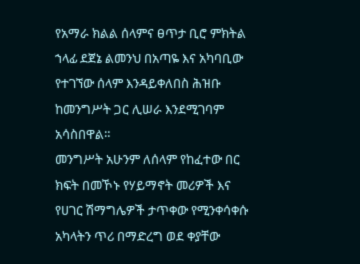የአማራ ክልል ሰላምና ፀጥታ ቢሮ ምክትል ኀላፊ ደጀኔ ልመንህ በአጣዬ እና አካባቢው የተገኘው ሰላም እንዳይቀለበስ ሕዝቡ ከመንግሥት ጋር ሊሠራ እንደሚገባም አሳስበዋል።
መንግሥት አሁንም ለሰላም የከፈተው በር ክፍት በመኾኑ የሃይማኖት መሪዎች እና የሀገር ሽማግሌዎች ታጥቀው የሚንቀሳቀሱ አካላትን ጥሪ በማድረግ ወደ ቀያቸው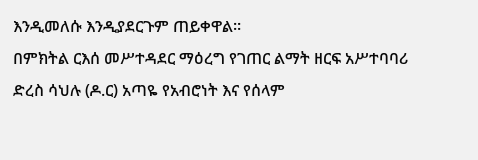እንዲመለሱ እንዲያደርጉም ጠይቀዋል።
በምክትል ርእሰ መሥተዳደር ማዕረግ የገጠር ልማት ዘርፍ አሥተባባሪ ድረስ ሳህሉ (ዶ.ር) አጣዬ የአብሮነት እና የሰላም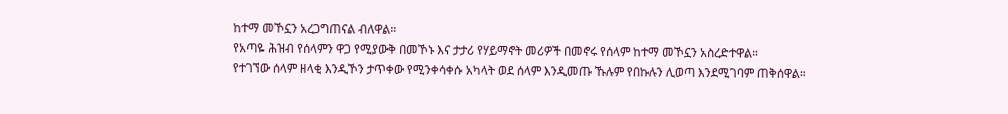ከተማ መኾኗን አረጋግጠናል ብለዋል።
የአጣዬ ሕዝብ የሰላምን ዋጋ የሚያውቅ በመኾኑ እና ታታሪ የሃይማኖት መሪዎች በመኖሩ የሰላም ከተማ መኾኗን አስረድተዋል።
የተገኘው ሰላም ዘላቂ እንዲኾን ታጥቀው የሚንቀሳቀሱ አካላት ወደ ሰላም እንዲመጡ ኹሉም የበኩሉን ሊወጣ እንደሚገባም ጠቅሰዋል።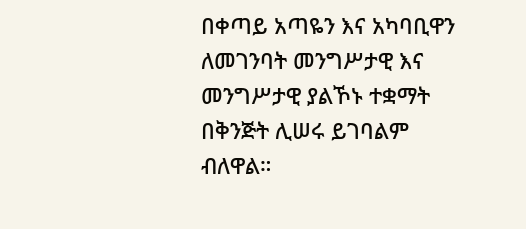በቀጣይ አጣዬን እና አካባቢዋን ለመገንባት መንግሥታዊ እና መንግሥታዊ ያልኾኑ ተቋማት በቅንጅት ሊሠሩ ይገባልም ብለዋል።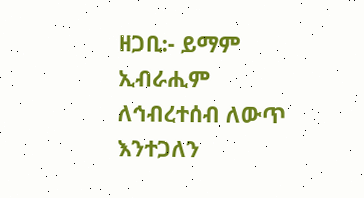ዘጋቢ:- ይማም ኢብራሒም
ለኅብረተሰብ ለውጥ እንተጋለን